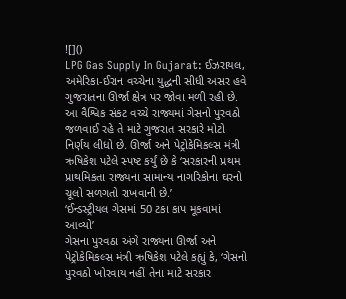![]()
LPG Gas Supply In Gujarat: ઈઝરાયલ, અમેરિકા-ઈરાન વચ્ચેના યુદ્ધની સીધી અસર હવે ગુજરાતના ઊર્જા ક્ષેત્ર પર જોવા મળી રહી છે. આ વૈશ્વિક સંકટ વચ્ચે રાજ્યમાં ગેસનો પુરવઠો જળવાઈ રહે તે માટે ગુજરાત સરકારે મોટો નિર્ણય લીધો છે. ઊર્જા અને પેટ્રોકેમિકલ્સ મંત્રી ઋષિકેશ પટેલે સ્પષ્ટ કર્યું છે કે ‘સરકારની પ્રથમ પ્રાથમિકતા રાજ્યના સામાન્ય નાગરિકોના ઘરનો ચૂલો સળગતો રાખવાની છે.’
‘ઈન્ડસ્ટ્રીયલ ગેસમાં 50 ટકા કાપ મૂકવામાં આવ્યો’
ગેસના પુરવઠા અંગે રાજ્યના ઊર્જા અને પેટ્રોકેમિકલ્સ મંત્રી ઋષિકેશ પટેલે કહ્યું કે, ‘ગેસનો પુરવઠો ખોરવાય નહીં તેના માટે સરકાર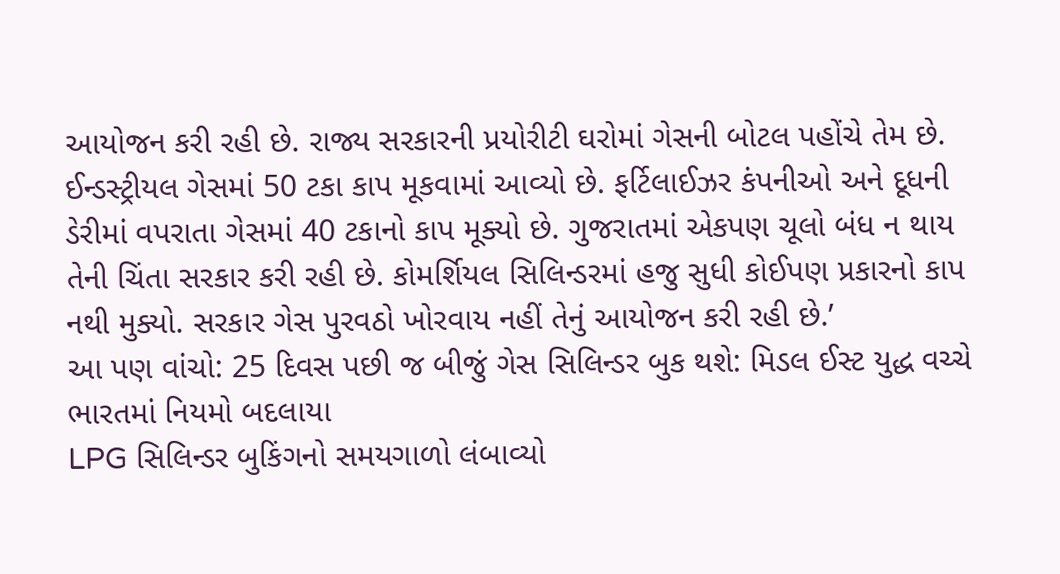આયોજન કરી રહી છે. રાજ્ય સરકારની પ્રયોરીટી ઘરોમાં ગેસની બોટલ પહોંચે તેમ છે. ઈન્ડસ્ટ્રીયલ ગેસમાં 50 ટકા કાપ મૂકવામાં આવ્યો છે. ફર્ટિલાઈઝર કંપનીઓ અને દૂધની ડેરીમાં વપરાતા ગેસમાં 40 ટકાનો કાપ મૂક્યો છે. ગુજરાતમાં એકપણ ચૂલો બંધ ન થાય તેની ચિંતા સરકાર કરી રહી છે. કોમર્શિયલ સિલિન્ડરમાં હજુ સુધી કોઈપણ પ્રકારનો કાપ નથી મુક્યો. સરકાર ગેસ પુરવઠો ખોરવાય નહીં તેનું આયોજન કરી રહી છે.’
આ પણ વાંચો: 25 દિવસ પછી જ બીજું ગેસ સિલિન્ડર બુક થશે: મિડલ ઈસ્ટ યુદ્ધ વચ્ચે ભારતમાં નિયમો બદલાયા
LPG સિલિન્ડર બુકિંગનો સમયગાળો લંબાવ્યો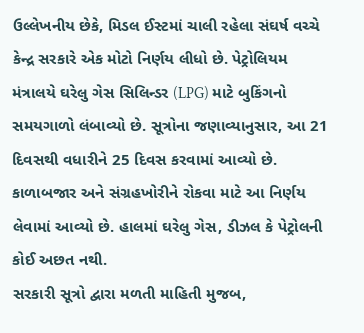ઉલ્લેખનીય છેકે, મિડલ ઈસ્ટમાં ચાલી રહેલા સંઘર્ષ વચ્ચે કેન્દ્ર સરકારે એક મોટો નિર્ણય લીધો છે. પેટ્રોલિયમ મંત્રાલયે ઘરેલુ ગેસ સિલિન્ડર (LPG) માટે બુકિંગનો સમયગાળો લંબાવ્યો છે. સૂત્રોના જણાવ્યાનુસાર, આ 21 દિવસથી વધારીને 25 દિવસ કરવામાં આવ્યો છે. કાળાબજાર અને સંગ્રહખોરીને રોકવા માટે આ નિર્ણય લેવામાં આવ્યો છે. હાલમાં ઘરેલુ ગેસ, ડીઝલ કે પેટ્રોલની કોઈ અછત નથી.
સરકારી સૂત્રો દ્વારા મળતી માહિતી મુજબ,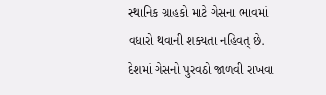સ્થાનિક ગ્રાહકો માટે ગેસના ભાવમાં વધારો થવાની શક્યતા નહિવત્ છે. દેશમાં ગેસનો પુરવઠો જાળવી રાખવા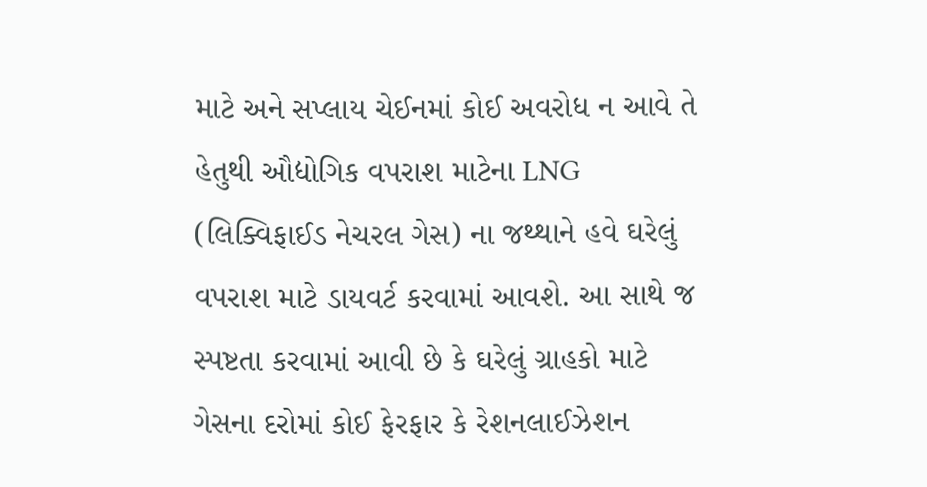માટે અને સપ્લાય ચેઈનમાં કોઈ અવરોધ ન આવે તે હેતુથી ઔદ્યોગિક વપરાશ માટેના LNG (લિક્વિફાઈડ નેચરલ ગેસ) ના જથ્થાને હવે ઘરેલું વપરાશ માટે ડાયવર્ટ કરવામાં આવશે. આ સાથે જ સ્પષ્ટતા કરવામાં આવી છે કે ઘરેલું ગ્રાહકો માટે ગેસના દરોમાં કોઈ ફેરફાર કે રેશનલાઈઝેશન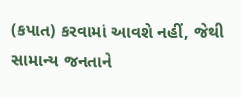(કપાત) કરવામાં આવશે નહીં, જેથી સામાન્ય જનતાને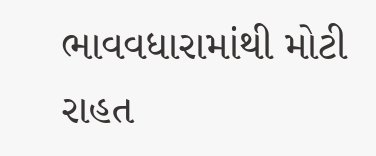ભાવવધારામાંથી મોટી રાહત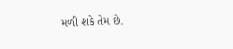મળી શકે તેમ છે.